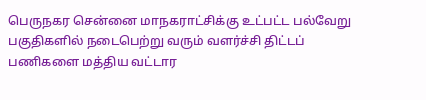பெருநகர சென்னை மாநகராட்சிக்கு உட்பட்ட பல்வேறு பகுதிகளில் நடைபெற்று வரும் வளர்ச்சி திட்டப் பணிகளை மத்திய வட்டார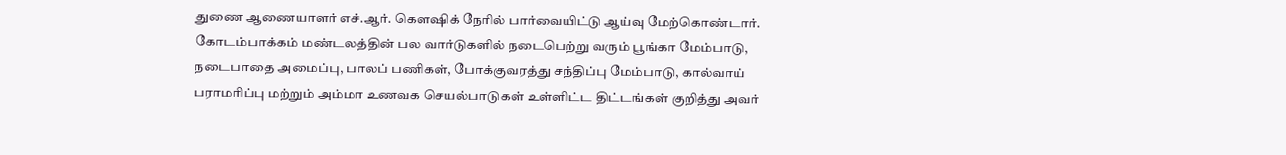துணை ஆணையாளர் எச்.ஆர். கௌஷிக் நேரில் பார்வையிட்டு ஆய்வு மேற்கொண்டார்.
கோடம்பாக்கம் மண்டலத்தின் பல வார்டுகளில் நடைபெற்று வரும் பூங்கா மேம்பாடு, நடைபாதை அமைப்பு, பாலப் பணிகள், போக்குவரத்து சந்திப்பு மேம்பாடு, கால்வாய் பராமரிப்பு மற்றும் அம்மா உணவக செயல்பாடுகள் உள்ளிட்ட திட்டங்கள் குறித்து அவர்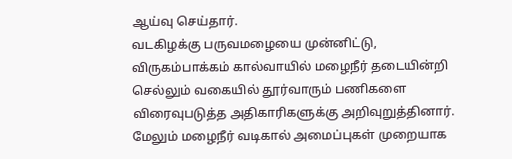ஆய்வு செய்தார்.
வடகிழக்கு பருவமழையை முன்னிட்டு, விருகம்பாக்கம் கால்வாயில் மழைநீர் தடையின்றி செல்லும் வகையில் தூர்வாரும் பணிகளை விரைவுபடுத்த அதிகாரிகளுக்கு அறிவுறுத்தினார். மேலும் மழைநீர் வடிகால் அமைப்புகள் முறையாக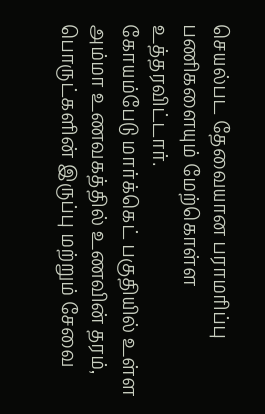செயல்பட தேவையான பராமரிப்பு பணிகளையும் மேற்கொள்ள உத்தரவிட்டார்.
கோயம்பேடு மார்க்கெட் பகுதியில் உள்ள அம்மா உணவகத்தில் உணவின் தரம், பொருட்களின் இருப்பு மற்றும் சேவை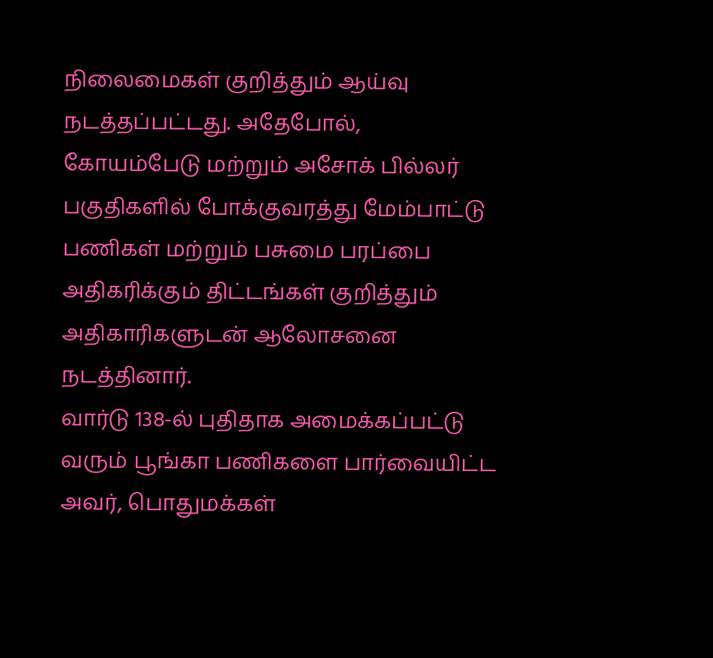நிலைமைகள் குறித்தும் ஆய்வு நடத்தப்பட்டது. அதேபோல், கோயம்பேடு மற்றும் அசோக் பில்லர் பகுதிகளில் போக்குவரத்து மேம்பாட்டு பணிகள் மற்றும் பசுமை பரப்பை அதிகரிக்கும் திட்டங்கள் குறித்தும் அதிகாரிகளுடன் ஆலோசனை நடத்தினார்.
வார்டு 138-ல் புதிதாக அமைக்கப்பட்டு வரும் பூங்கா பணிகளை பார்வையிட்ட அவர், பொதுமக்கள்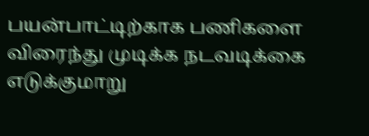பயன்பாட்டிற்காக பணிகளை விரைந்து முடிக்க நடவடிக்கை எடுக்குமாறு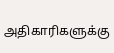அதிகாரிகளுக்கு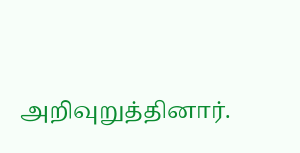அறிவுறுத்தினார்.